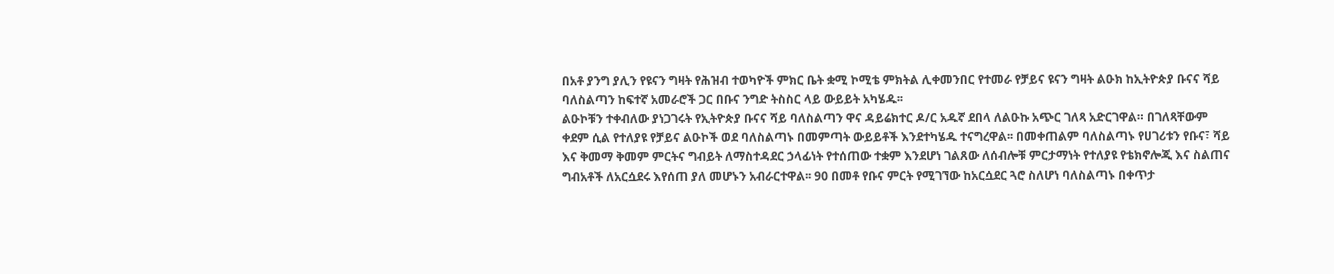በአቶ ያንግ ያሊን የዩናን ግዛት የሕዝብ ተወካዮች ምክር ቤት ቋሚ ኮሚቴ ምክትል ሊቀመንበር የተመራ የቻይና ዩናን ግዛት ልዑክ ከኢትዮጵያ ቡናና ሻይ ባለስልጣን ከፍተኛ አመራሮች ጋር በቡና ንግድ ትስስር ላይ ውይይት አካሄዱ፡፡
ልዑኮቹን ተቀብለው ያነጋገሩት የኢትዮጵያ ቡናና ሻይ ባለስልጣን ዋና ዳይሬክተር ዶ/ር አዱኛ ደበላ ለልዑኩ አጭር ገለጻ አድርገዋል። በገለጻቸውም ቀደም ሲል የተለያዩ የቻይና ልዑኮች ወደ ባለስልጣኑ በመምጣት ውይይቶች እንደተካሄዱ ተናግረዋል፡፡ በመቀጠልም ባለስልጣኑ የሀገሪቱን የቡና፣ ሻይ እና ቅመማ ቅመም ምርትና ግብይት ለማስተዳደር ኃላፊነት የተሰጠው ተቋም እንደሆነ ገልጸው ለሰብሎቹ ምርታማነት የተለያዩ የቴክኖሎጂ እና ስልጠና ግብአቶች ለአርሷደሩ እየሰጠ ያለ መሆኑን አብራርተዋል፡፡ 90 በመቶ የቡና ምርት የሚገኘው ከአርሷደር ጓሮ ስለሆነ ባለስልጣኑ በቀጥታ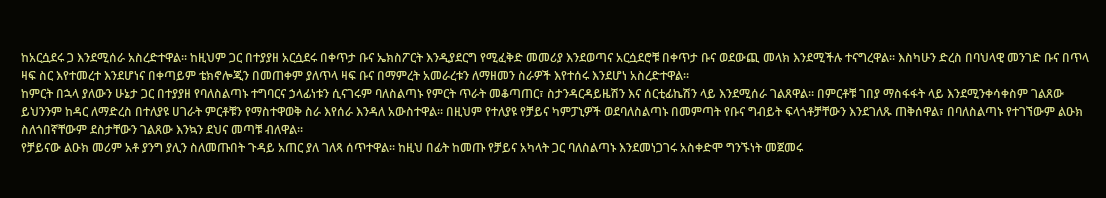ከአርሷደሩ ጋ እንደሚሰራ አስረድተዋል፡፡ ከዚህም ጋር በተያያዘ አርሷደሩ በቀጥታ ቡና ኤክስፖርት እንዲያደርግ የሚፈቅድ መመሪያ እንደወጣና አርሷደሮቹ በቀጥታ ቡና ወደውጪ መላክ እንደሚችሉ ተናግረዋል፡፡ እስካሁን ድረስ በባህላዊ መንገድ ቡና በጥላ ዛፍ ስር እየተመረተ እንደሆነና በቀጣይም ቴክኖሎጂን በመጠቀም ያለጥላ ዛፍ ቡና በማምረት አመራረቱን ለማዘመን ስራዎች እየተሰሩ እንደሆነ አስረድተዋል፡፡
ከምርት በኋላ ያለውን ሁኔታ ጋር በተያያዘ የባለስልጣኑ ተግባርና ኃላፊነቱን ሲናገሩም ባለስልጣኑ የምርት ጥራት መቆጣጠር፣ ስታንዳርዳይዜሽን እና ሰርቲፊኬሽን ላይ እንደሚሰራ ገልጸዋል፡፡ በምርቶቹ ገበያ ማስፋፋት ላይ እንደሚንቀሳቀስም ገልጸው ይህንንም ከዳር ለማድረስ በተለያዩ ሀገራት ምርቶቹን የማስተዋወቅ ስራ እየሰራ እንዳለ አውስተዋል፡፡ በዚህም የተለያዩ የቻይና ካምፓኒዎች ወደባለስልጣኑ በመምጣት የቡና ግብይት ፍላጎቶቻቸውን እንደገለጹ ጠቅሰዋል፣ በባለስልጣኑ የተገኘውም ልዑክ ስለጎበኛቸውም ደስታቸውን ገልጸው እንኳን ደህና መጣቹ ብለዋል፡፡
የቻይናው ልዑክ መሪም አቶ ያንግ ያሊን ስለመጡበት ጉዳይ አጠር ያለ ገለጻ ሰጥተዋል፡፡ ከዚህ በፊት ከመጡ የቻይና አካላት ጋር ባለስልጣኑ እንደመነጋገሩ አስቀድሞ ግንኙነት መጀመሩ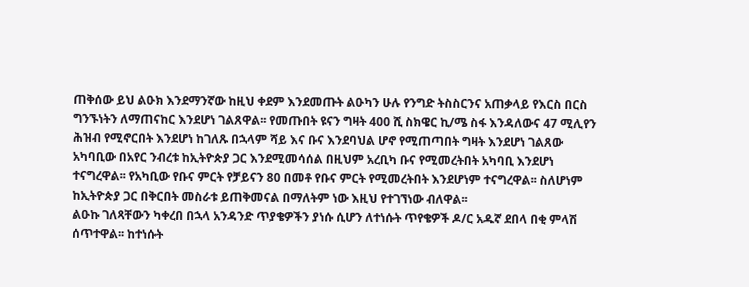ጠቅሰው ይህ ልዑክ እንደማንኛው ከዚህ ቀደም እንደመጡት ልዑካን ሁሉ የንግድ ትስስርንና አጠቃላይ የእርስ በርስ ግንኙነትን ለማጠናከር እንደሆነ ገልጸዋል፡፡ የመጡበት ዩናን ግዛት 400 ሺ ስክዌር ኪ/ሜ ስፋ እንዳለውና 47 ሚሊየን ሕዝብ የሚኖርበት እንደሆነ ከገለጹ በኋላም ሻይ እና ቡና እንደባህል ሆኖ የሚጠጣበት ግዛት እንደሆነ ገልጸው አካባቢው በአየር ንብረቱ ከኢትዮጵያ ጋር እንደሚመሳሰል በዚህም አረቢካ ቡና የሚመረትበት አካባቢ እንደሆነ ተናግረዋል፡፡ የአካቢው የቡና ምርት የቻይናን 80 በመቶ የቡና ምርት የሚመረትበት እንደሆነም ተናግረዋል፡፡ ስለሆነም ከኢትዮጵያ ጋር በቅርበት መስራቱ ይጠቅመናል በማለትም ነው እዚህ የተገኘነው ብለዋል፡፡
ልዑኩ ገለጻቸውን ካቀረበ በኋላ አንዳንድ ጥያቄዎችን ያነሱ ሲሆን ለተነሱት ጥየቄዎች ዶ/ር አዱኛ ደበላ በቂ ምላሽ ሰጥተዋል፡፡ ከተነሱት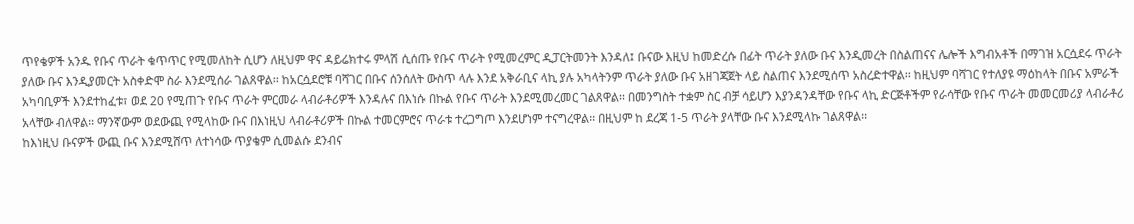ጥየቄዎች አንዱ የቡና ጥራት ቁጥጥር የሚመለከት ሲሆን ለዚህም ዋና ዳይሬክተሩ ምላሽ ሲሰጡ የቡና ጥራት የሚመረምር ዲፓርትመንት እንዳለ፤ ቡናው እዚህ ከመድረሱ በፊት ጥራት ያለው ቡና እንዲመረት በስልጠናና ሌሎች እግብአቶች በማገዝ አርሷደሩ ጥራት ያለው ቡና እንዲያመርት አስቀድሞ ስራ እንደሚሰራ ገልጸዋል፡፡ ከአርሷደሮቹ ባሻገር በቡና ሰንሰለት ውስጥ ላሉ እንደ አቅራቢና ላኪ ያሉ አካላትንም ጥራት ያለው ቡና አዘገጃጀት ላይ ስልጠና እንደሚሰጥ አስረድተዋል፡፡ ከዚህም ባሻገር የተለያዩ ማዕከላት በቡና አምራች አካባቢዎች እንደተከፈቱ፣ ወደ 20 የሚጠጉ የቡና ጥራት ምርመራ ላብራቶሪዎች እንዳሉና በእነሱ በኩል የቡና ጥራት እንደሚመረመር ገልጸዋል፡፡ በመንግስት ተቋም ስር ብቻ ሳይሆን እያንዳንዳቸው የቡና ላኪ ድርጅቶችም የራሳቸው የቡና ጥራት መመርመሪያ ላብራቶሪ አላቸው ብለዋል፡፡ ማንኛውም ወደውጪ የሚላከው ቡና በእነዚህ ላብራቶሪዎች በኩል ተመርምሮና ጥራቱ ተረጋግጦ እንደሆነም ተናግረዋል፡፡ በዚህም ከ ደረጃ 1-5 ጥራት ያላቸው ቡና እንደሚላኩ ገልጸዋል፡፡
ከእነዚህ ቡናዎች ውጪ ቡና እንደሚሸጥ ለተነሳው ጥያቄም ሲመልሱ ደንብና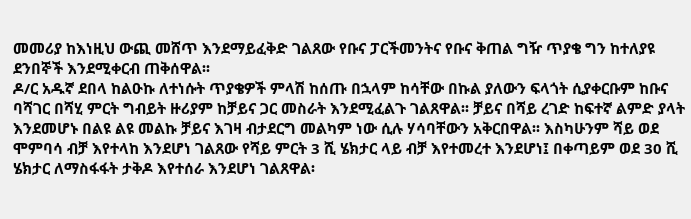መመሪያ ከእነዚህ ውጪ መሸጥ እንደማይፈቅድ ገልጸው የቡና ፓርችመንትና የቡና ቅጠል ግዥ ጥያቄ ግን ከተለያዩ ደንበኞች እንደሚቀርብ ጠቅሰዋል፡፡
ዶ/ር አዱኛ ደበላ ከልዑኩ ለተነሱት ጥያቄዎች ምላሽ ከሰጡ በኋላም ከሳቸው በኩል ያለውን ፍላጎት ሲያቀርቡም ከቡና ባሻገር በሻሂ ምርት ግብይት ዙሪያም ከቻይና ጋር መስራት እንደሚፈልጉ ገልጸዋል፡፡ ቻይና በሻይ ረገድ ከፍተኛ ልምድ ያላት እንደመሆኑ በልዩ ልዩ መልኩ ቻይና እገዛ ብታደርግ መልካም ነው ሲሉ ሃሳባቸውን አቅርበዋል፡፡ እስካሁንም ሻይ ወደ ሞምባሳ ብቻ እየተላከ እንደሆነ ገልጸው የሻይ ምርት 3 ሺ ሄክታር ላይ ብቻ እየተመረተ እንደሆነ፤ በቀጣይም ወደ 30 ሺ ሄክታር ለማስፋፋት ታቅዶ እየተሰራ እንደሆነ ገልጸዋል፡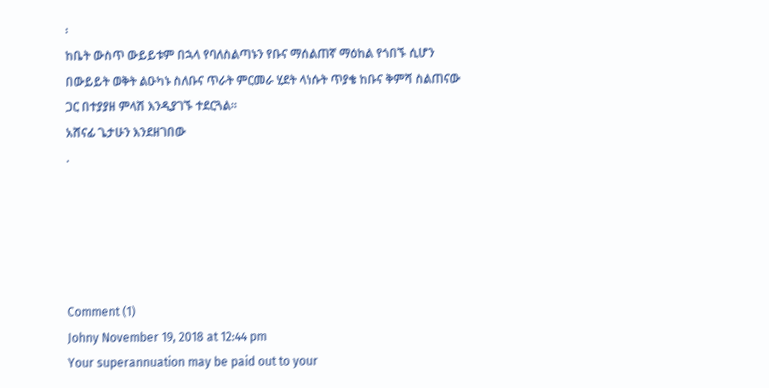፡
ከቤት ውስጥ ውይይቱም በኋላ የባለስልጣኑን የቡና ማሰልጠኛ ማዕከል የጎበኙ ሲሆን በውይይት ወቅት ልዑካኑ ስለቡና ጥራት ምርመራ ሂደት ላነሱት ጥያቄ ከቡና ቅምሻ ስልጠናው ጋር በተያያዘ ምላሽ እንዲያገኙ ተደርጓል፡፡
አሸናፊ ጌታሁን እንደዘገበው
.





Comment (1)
Johny November 19, 2018 at 12:44 pm
Your superannuation may be paid out to your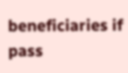beneficiaries if pass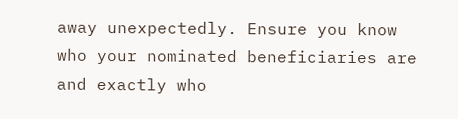away unexpectedly. Ensure you know who your nominated beneficiaries are and exactly who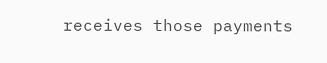receives those payments